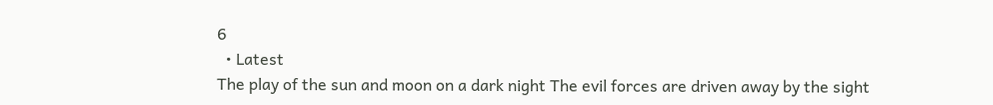6
  • Latest
The play of the sun and moon on a dark night The evil forces are driven away by the sight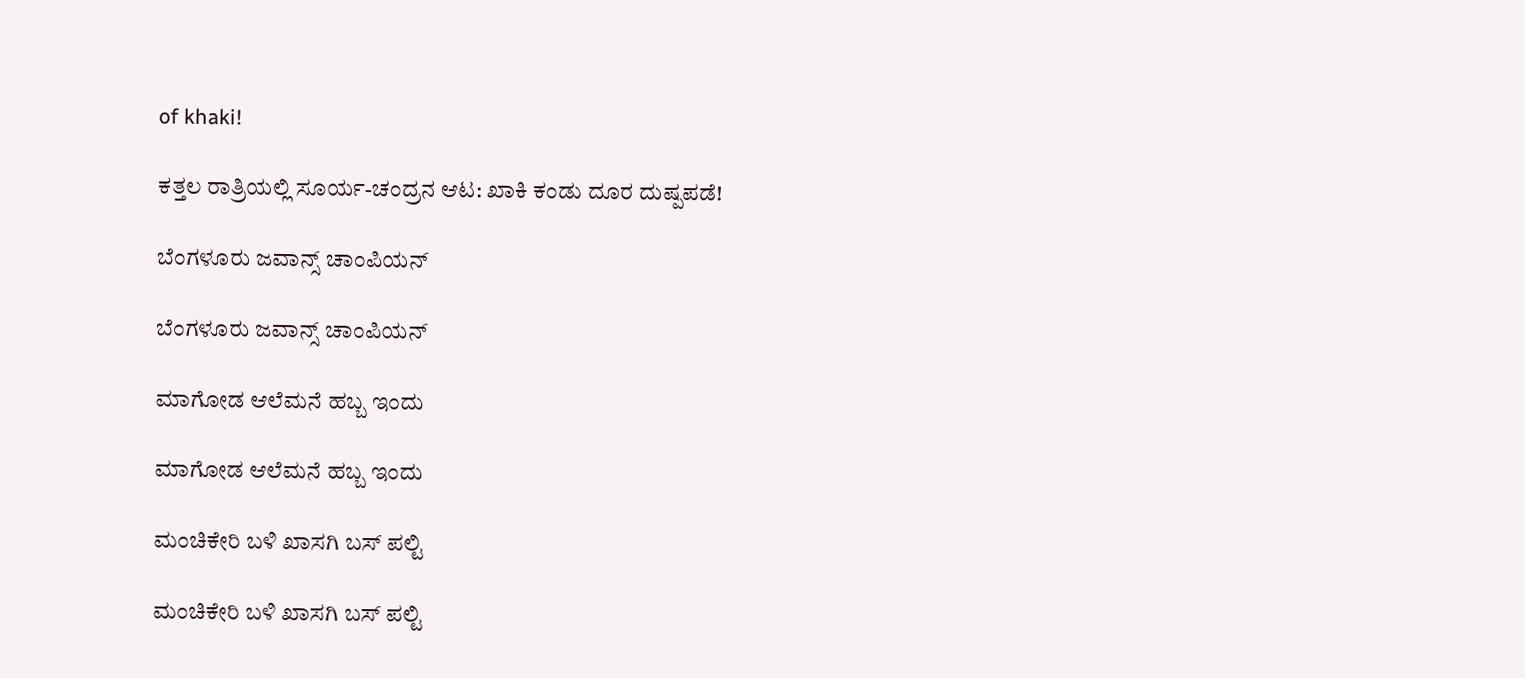of khaki!

ಕತ್ತಲ ರಾತ್ರಿಯಲ್ಲಿ ಸೂರ್ಯ-ಚಂದ್ರನ ಆಟ: ಖಾಕಿ ಕಂಡು ದೂರ ದುಷ್ಪಪಡೆ!

ಬೆಂಗಳೂರು ಜವಾನ್ಸ್ ಚಾಂಪಿಯನ್

ಬೆಂಗಳೂರು ಜವಾನ್ಸ್ ಚಾಂಪಿಯನ್

ಮಾಗೋಡ ಆಲೆಮನೆ ಹಬ್ಬ ಇಂದು

ಮಾಗೋಡ ಆಲೆಮನೆ ಹಬ್ಬ ಇಂದು

ಮಂಚಿಕೇರಿ‌ ಬಳಿ ಖಾಸಗಿ ಬಸ್ ಪಲ್ಟಿ

ಮಂಚಿಕೇರಿ‌ ಬಳಿ ಖಾಸಗಿ ಬಸ್ ಪಲ್ಟಿ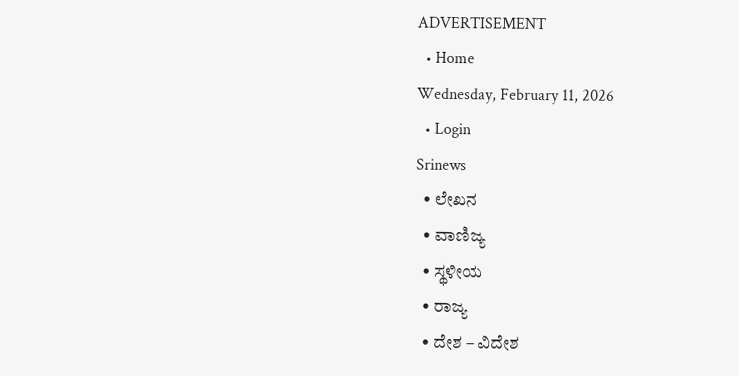ADVERTISEMENT
  • Home
Wednesday, February 11, 2026
  • Login
Srinews
  • ಲೇಖನ
  • ವಾಣಿಜ್ಯ
  • ಸ್ಥಳೀಯ
  • ರಾಜ್ಯ
  • ದೇಶ – ವಿದೇಶ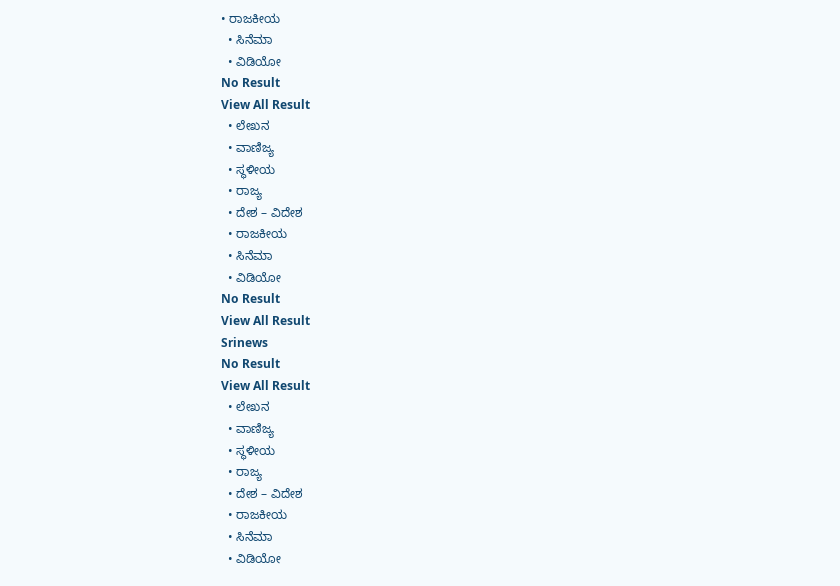• ರಾಜಕೀಯ
  • ಸಿನೆಮಾ
  • ವಿಡಿಯೋ
No Result
View All Result
  • ಲೇಖನ
  • ವಾಣಿಜ್ಯ
  • ಸ್ಥಳೀಯ
  • ರಾಜ್ಯ
  • ದೇಶ – ವಿದೇಶ
  • ರಾಜಕೀಯ
  • ಸಿನೆಮಾ
  • ವಿಡಿಯೋ
No Result
View All Result
Srinews
No Result
View All Result
  • ಲೇಖನ
  • ವಾಣಿಜ್ಯ
  • ಸ್ಥಳೀಯ
  • ರಾಜ್ಯ
  • ದೇಶ – ವಿದೇಶ
  • ರಾಜಕೀಯ
  • ಸಿನೆಮಾ
  • ವಿಡಿಯೋ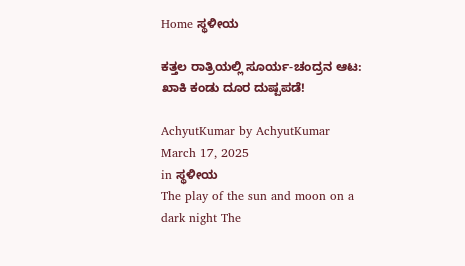Home ಸ್ಥಳೀಯ

ಕತ್ತಲ ರಾತ್ರಿಯಲ್ಲಿ ಸೂರ್ಯ-ಚಂದ್ರನ ಆಟ: ಖಾಕಿ ಕಂಡು ದೂರ ದುಷ್ಪಪಡೆ!

AchyutKumar by AchyutKumar
March 17, 2025
in ಸ್ಥಳೀಯ
The play of the sun and moon on a dark night The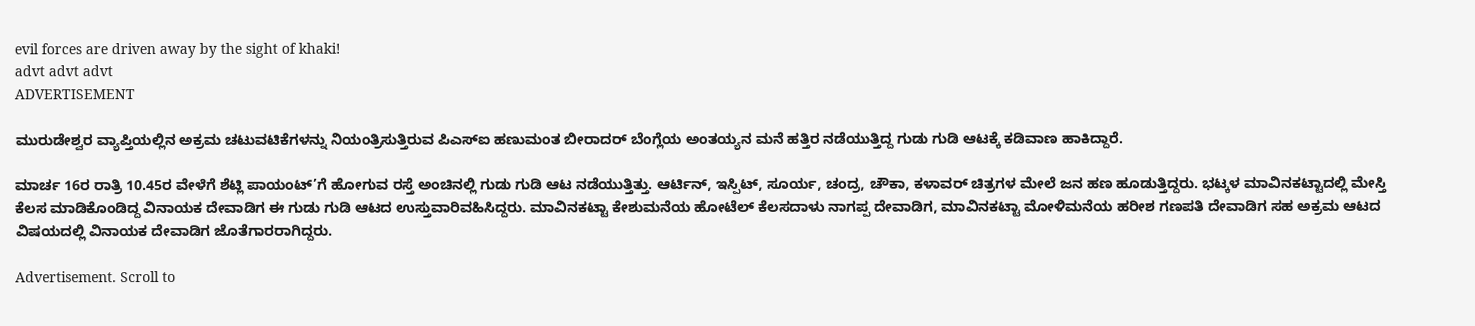evil forces are driven away by the sight of khaki!
advt advt advt
ADVERTISEMENT

ಮುರುಡೇಶ್ವರ ವ್ಯಾಪ್ತಿಯಲ್ಲಿನ ಅಕ್ರಮ ಚಟುವಟಿಕೆಗಳನ್ನು ನಿಯಂತ್ರಿಸುತ್ತಿರುವ ಪಿಎಸ್‌ಐ ಹಣುಮಂತ ಬೀರಾದರ್ ಬೆಂಗ್ಲೆಯ ಅಂತಯ್ಯನ ಮನೆ ಹತ್ತಿರ ನಡೆಯುತ್ತಿದ್ದ ಗುಡು ಗುಡಿ ಆಟಕ್ಕೆ ಕಡಿವಾಣ ಹಾಕಿದ್ದಾರೆ.

ಮಾರ್ಚ 16ರ ರಾತ್ರಿ 10.45ರ ವೇಳೆಗೆ ಶೆಟ್ಲಿ ಪಾಯಂಟ್’ಗೆ ಹೋಗುವ ರಸ್ತೆ ಅಂಚಿನಲ್ಲಿ ಗುಡು ಗುಡಿ ಆಟ ನಡೆಯುತ್ತಿತ್ತು. ಆರ್ಟಿನ್, ಇಸ್ಪಿಟ್, ಸೂರ್ಯ, ಚಂದ್ರ, ಚೌಕಾ, ಕಳಾವರ್ ಚಿತ್ರಗಳ ಮೇಲೆ ಜನ ಹಣ ಹೂಡುತ್ತಿದ್ದರು. ಭಟ್ಕಳ ಮಾವಿನಕಟ್ಟಾದಲ್ಲಿ ಮೇಸ್ತಿ ಕೆಲಸ ಮಾಡಿಕೊಂಡಿದ್ದ ವಿನಾಯಕ ದೇವಾಡಿಗ ಈ ಗುಡು ಗುಡಿ ಆಟದ ಉಸ್ತುವಾರಿವಹಿಸಿದ್ದರು. ಮಾವಿನಕಟ್ಟಾ ಕೇಶುಮನೆಯ ಹೋಟೆಲ್ ಕೆಲಸದಾಳು ನಾಗಪ್ಪ ದೇವಾಡಿಗ, ಮಾವಿನಕಟ್ಟಾ ಮೋಳಿಮನೆಯ ಹರೀಶ ಗಣಪತಿ ದೇವಾಡಿಗ ಸಹ ಅಕ್ರಮ ಆಟದ ವಿಷಯದಲ್ಲಿ ವಿನಾಯಕ ದೇವಾಡಿಗ ಜೊತೆಗಾರರಾಗಿದ್ದರು.

Advertisement. Scroll to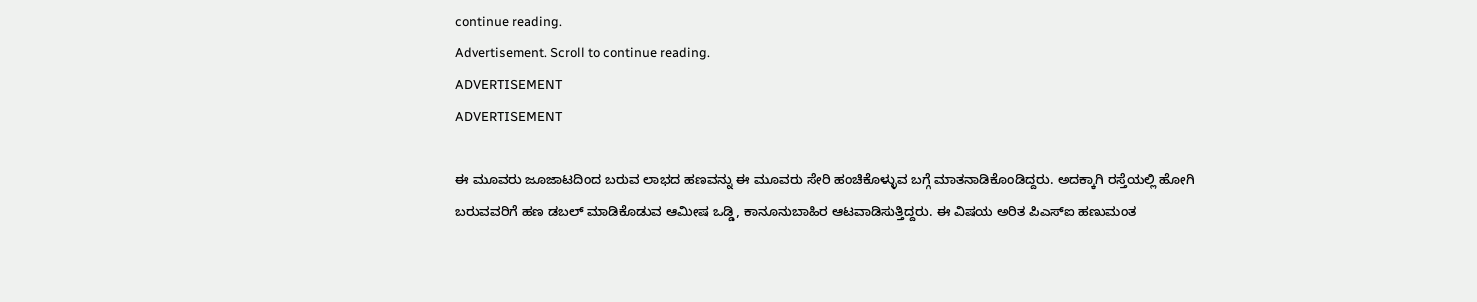continue reading.
Advertisement. Scroll to continue reading.
ADVERTISEMENT
ADVERTISEMENT

ಈ ಮೂವರು ಜೂಜಾಟದಿಂದ ಬರುವ ಲಾಭದ ಹಣವನ್ನು ಈ ಮೂವರು ಸೇರಿ ಹಂಚಿಕೊಳ್ಳುವ ಬಗ್ಗೆ ಮಾತನಾಡಿಕೊಂಡಿದ್ದರು. ಅದಕ್ಕಾಗಿ ರಸ್ತೆಯಲ್ಲಿ ಹೋಗಿ ಬರುವವರಿಗೆ ಹಣ ಡಬಲ್ ಮಾಡಿಕೊಡುವ ಆಮೀಷ ಒಡ್ಡಿ, ಕಾನೂನುಬಾಹಿರ ಆಟವಾಡಿಸುತ್ತಿದ್ದರು. ಈ ವಿಷಯ ಅರಿತ ಪಿಎಸ್‌ಐ ಹಣುಮಂತ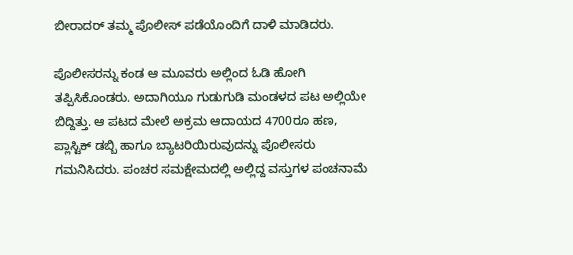ಬೀರಾದರ್ ತಮ್ಮ ಪೊಲೀಸ್ ಪಡೆಯೊಂದಿಗೆ ದಾಳಿ ಮಾಡಿದರು.

ಪೊಲೀಸರನ್ನು ಕಂಡ ಆ ಮೂವರು ಅಲ್ಲಿಂದ ಓಡಿ ಹೋಗಿ ತಪ್ಪಿಸಿಕೊಂಡರು. ಅದಾಗಿಯೂ ಗುಡುಗುಡಿ ಮಂಡಳದ ಪಟ ಅಲ್ಲಿಯೇ ಬಿದ್ದಿತ್ತು. ಆ ಪಟದ ಮೇಲೆ ಅಕ್ರಮ ಆದಾಯದ 4700ರೂ ಹಣ, ಪ್ಲಾಸ್ಟಿಕ್ ಡಬ್ಬಿ ಹಾಗೂ ಬ್ಯಾಟರಿಯಿರುವುದನ್ನು ಪೊಲೀಸರು ಗಮನಿಸಿದರು. ಪಂಚರ ಸಮಕ್ಷೇಮದಲ್ಲಿ ಅಲ್ಲಿದ್ದ ವಸ್ತುಗಳ ಪಂಚನಾಮೆ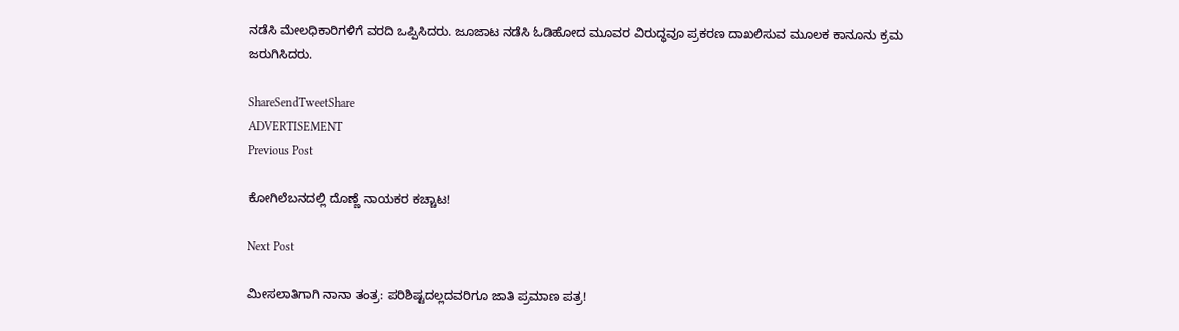ನಡೆಸಿ ಮೇಲಧಿಕಾರಿಗಳಿಗೆ ವರದಿ ಒಪ್ಪಿಸಿದರು. ಜೂಜಾಟ ನಡೆಸಿ ಓಡಿಹೋದ ಮೂವರ ವಿರುದ್ಧವೂ ಪ್ರಕರಣ ದಾಖಲಿಸುವ ಮೂಲಕ ಕಾನೂನು ಕ್ರಮ ಜರುಗಿಸಿದರು.

ShareSendTweetShare
ADVERTISEMENT
Previous Post

ಕೋಗಿಲೆಬನದಲ್ಲಿ ದೊಣ್ಣೆ ನಾಯಕರ ಕಚ್ಚಾಟ!

Next Post

ಮೀಸಲಾತಿಗಾಗಿ ನಾನಾ ತಂತ್ರ: ಪರಿಶಿಷ್ಟದಲ್ಲದವರಿಗೂ ಜಾತಿ ಪ್ರಮಾಣ ಪತ್ರ!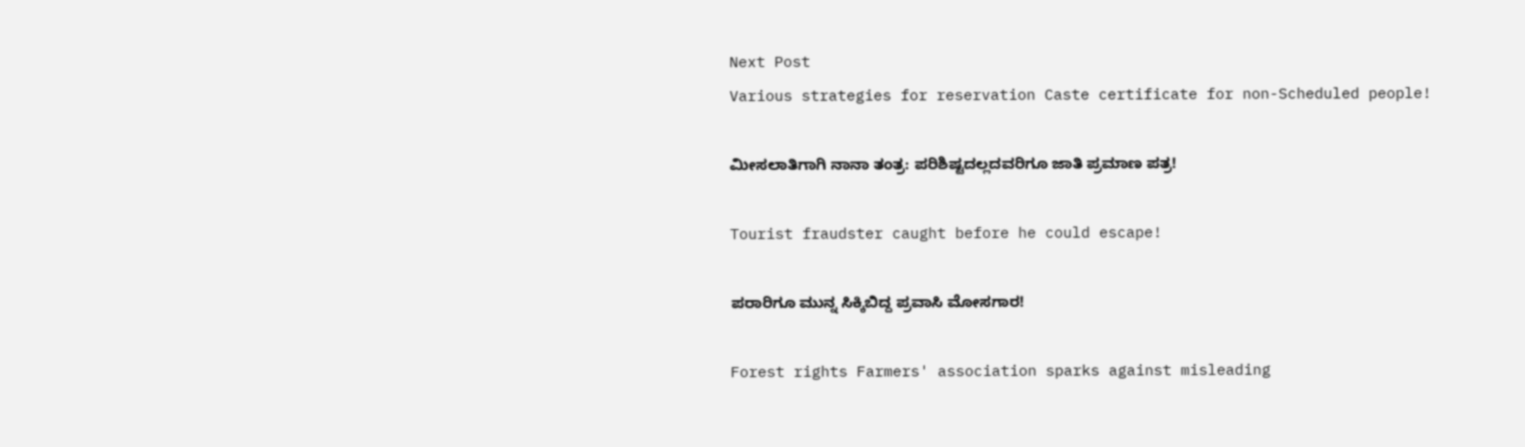Next Post
Various strategies for reservation Caste certificate for non-Scheduled people!

ಮೀಸಲಾತಿಗಾಗಿ ನಾನಾ ತಂತ್ರ: ಪರಿಶಿಷ್ಟದಲ್ಲದವರಿಗೂ ಜಾತಿ ಪ್ರಮಾಣ ಪತ್ರ!

Tourist fraudster caught before he could escape!

ಪರಾರಿಗೂ ಮುನ್ನ ಸಿಕ್ಕಿಬಿದ್ದ ಪ್ರವಾಸಿ ಮೋಸಗಾರ!

Forest rights Farmers' association sparks against misleading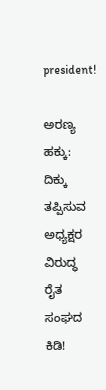president!

ಅರಣ್ಯ ಹಕ್ಕು: ದಿಕ್ಕು ತಪ್ಪಿಸುವ ಅಧ್ಯಕ್ಷರ ವಿರುದ್ಧ ರೈತ ಸಂಘದ ಕಿಡಿ!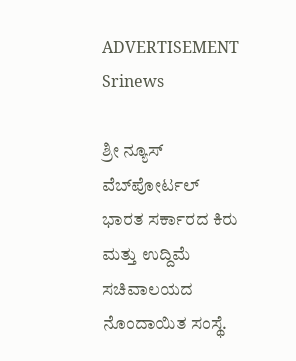ADVERTISEMENT
Srinews

ಶ್ರೀ ನ್ಯೂಸ್ ವೆಬ್‌ಪೋರ್ಟಲ್ ಭಾರತ ಸರ್ಕಾರದ ಕಿರು ಮತ್ತು ಉದ್ದಿಮೆ ಸಚಿವಾಲಯದ ನೊಂದಾಯಿತ ಸಂಸ್ಥೆ.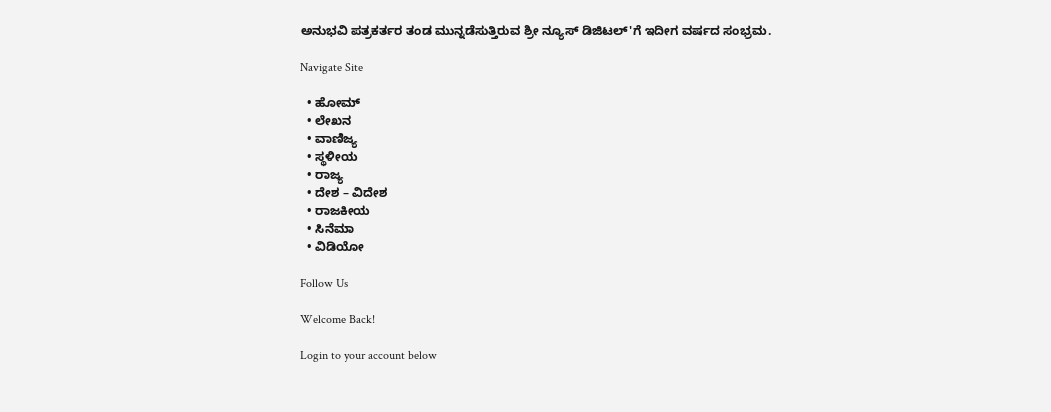ಅನುಭವಿ ಪತ್ರಕರ್ತರ ತಂಡ ಮುನ್ನಡೆಸುತ್ತಿರುವ ಶ್ರೀ ನ್ಯೂಸ್ ಡಿಜಿಟಲ್'ಗೆ ಇದೀಗ ವರ್ಷದ ಸಂಭ್ರಮ.

Navigate Site

  • ಹೋಮ್
  • ಲೇಖನ
  • ವಾಣಿಜ್ಯ
  • ಸ್ಥಳೀಯ
  • ರಾಜ್ಯ
  • ದೇಶ – ವಿದೇಶ
  • ರಾಜಕೀಯ
  • ಸಿನೆಮಾ
  • ವಿಡಿಯೋ

Follow Us

Welcome Back!

Login to your account below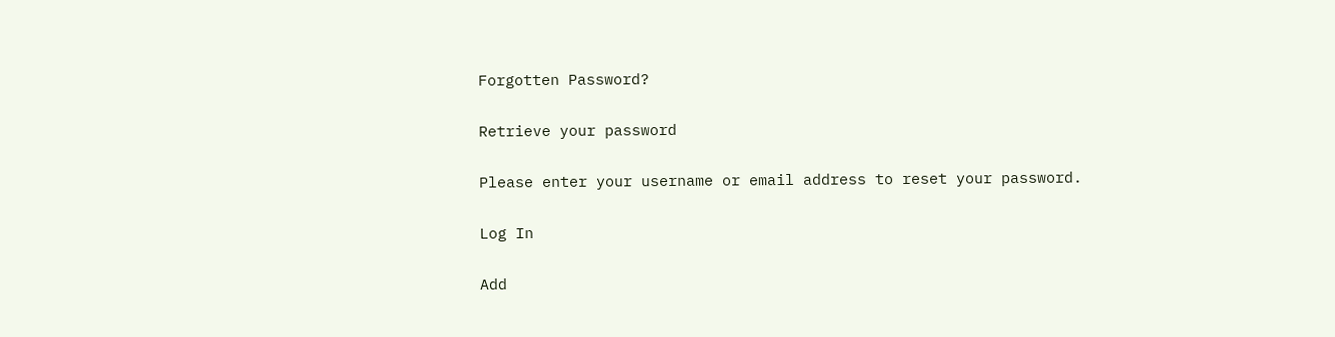Forgotten Password?

Retrieve your password

Please enter your username or email address to reset your password.

Log In

Add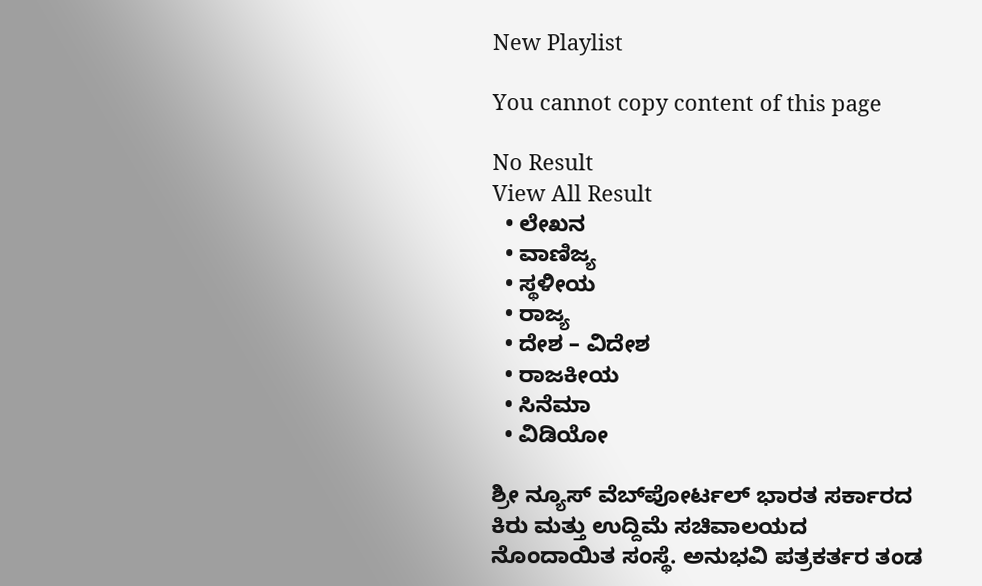New Playlist

You cannot copy content of this page

No Result
View All Result
  • ಲೇಖನ
  • ವಾಣಿಜ್ಯ
  • ಸ್ಥಳೀಯ
  • ರಾಜ್ಯ
  • ದೇಶ – ವಿದೇಶ
  • ರಾಜಕೀಯ
  • ಸಿನೆಮಾ
  • ವಿಡಿಯೋ

ಶ್ರೀ ನ್ಯೂಸ್ ವೆಬ್‌ಪೋರ್ಟಲ್ ಭಾರತ ಸರ್ಕಾರದ ಕಿರು ಮತ್ತು ಉದ್ದಿಮೆ ಸಚಿವಾಲಯದ ನೊಂದಾಯಿತ ಸಂಸ್ಥೆ. ಅನುಭವಿ ಪತ್ರಕರ್ತರ ತಂಡ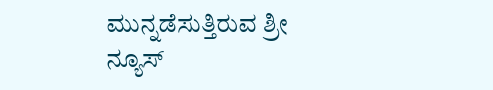ಮುನ್ನಡೆಸುತ್ತಿರುವ ಶ್ರೀ ನ್ಯೂಸ್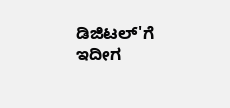ಡಿಜಿಟಲ್'ಗೆ ಇದೀಗ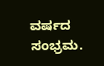ವರ್ಷದ ಸಂಭ್ರಮ.